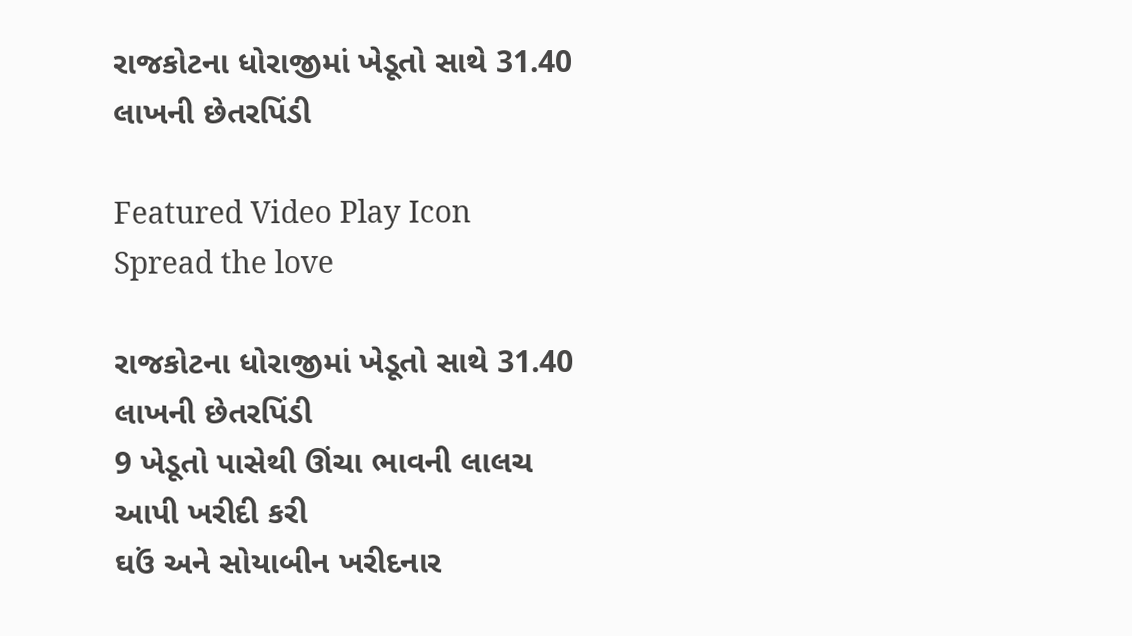રાજકોટના ધોરાજીમાં ખેડૂતો સાથે 31.40 લાખની છેતરપિંડી

Featured Video Play Icon
Spread the love

રાજકોટના ધોરાજીમાં ખેડૂતો સાથે 31.40 લાખની છેતરપિંડી
9 ખેડૂતો પાસેથી ઊંચા ભાવની લાલચ આપી ખરીદી કરી
ઘઉં અને સોયાબીન ખરીદનાર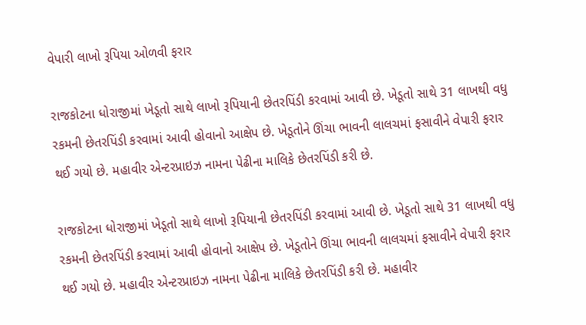વેપારી લાખો રૂપિયા ઓળવી ફરાર

રાજકોટના ધોરાજીમાં ખેડૂતો સાથે લાખો રૂપિયાની છેતરપિંડી કરવામાં આવી છે. ખેડૂતો સાથે 31 લાખથી વધુ રકમની છેતરપિંડી કરવામાં આવી હોવાનો આક્ષેપ છે. ખેડૂતોને ઊંચા ભાવની લાલચમાં ફસાવીને વેપારી ફરાર થઈ ગયો છે. મહાવીર એન્ટરપ્રાઇઝ નામના પેઢીના માલિકે છેતરપિંડી કરી છે.

રાજકોટના ધોરાજીમાં ખેડૂતો સાથે લાખો રૂપિયાની છેતરપિંડી કરવામાં આવી છે. ખેડૂતો સાથે 31 લાખથી વધુ રકમની છેતરપિંડી કરવામાં આવી હોવાનો આક્ષેપ છે. ખેડૂતોને ઊંચા ભાવની લાલચમાં ફસાવીને વેપારી ફરાર થઈ ગયો છે. મહાવીર એન્ટરપ્રાઇઝ નામના પેઢીના માલિકે છેતરપિંડી કરી છે. મહાવીર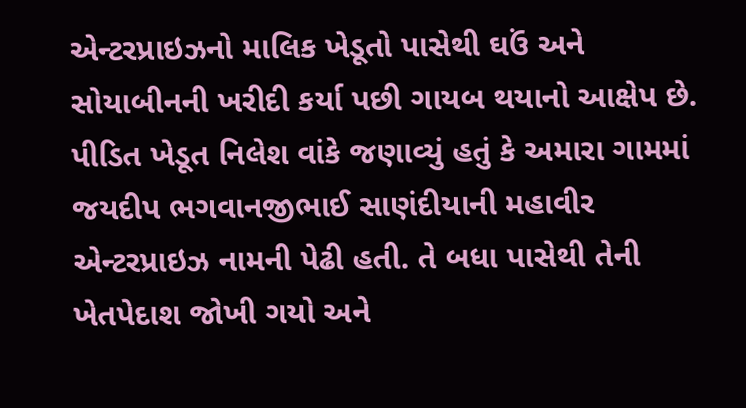એન્ટરપ્રાઇઝનો માલિક ખેડૂતો પાસેથી ઘઉં અને સોયાબીનની ખરીદી કર્યા પછી ગાયબ થયાનો આક્ષેપ છે. પીડિત ખેડૂત નિલેશ વાંકે જણાવ્યું હતું કે અમારા ગામમાં જયદીપ ભગવાનજીભાઈ સાણંદીયાની મહાવીર એન્ટરપ્રાઇઝ નામની પેઢી હતી. તે બધા પાસેથી તેની ખેતપેદાશ જોખી ગયો અને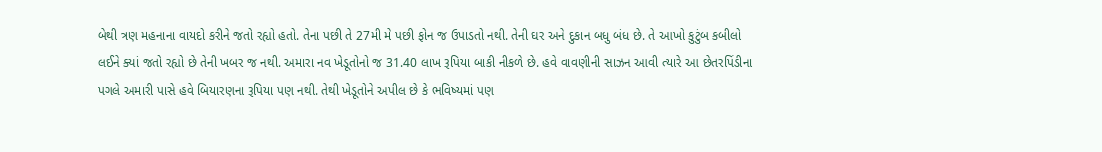બેથી ત્રણ મહનાના વાયદો કરીને જતો રહ્યો હતો. તેના પછી તે 27મી મે પછી ફોન જ ઉપાડતો નથી. તેની ઘર અને દુકાન બધુ બંધ છે. તે આખો કુટુંબ કબીલો લઈને ક્યાં જતો રહ્યો છે તેની ખબર જ નથી. અમારા નવ ખેડૂતોનો જ 31.40 લાખ રૂપિયા બાકી નીકળે છે. હવે વાવણીની સાઝન આવી ત્યારે આ છેતરપિંડીના પગલે અમારી પાસે હવે બિયારણના રૂપિયા પણ નથી. તેથી ખેડૂતોને અપીલ છે કે ભવિષ્યમાં પણ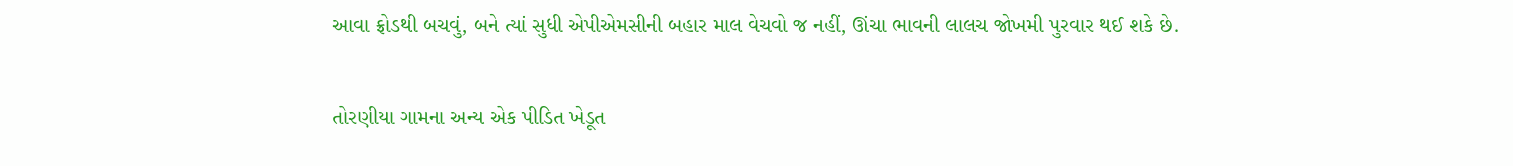આવા ફ્રોડથી બચવું, બને ત્યાં સુધી એપીએમસીની બહાર માલ વેચવો જ નહીં, ઊંચા ભાવની લાલચ જોખમી પુરવાર થઈ શકે છે.

તોરણીયા ગામના અન્ય એક પીડિત ખેડૂત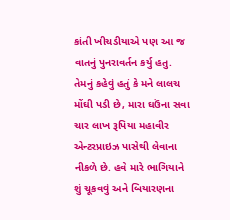કાંતી ખીચડીયાએ પણ આ જ વાતનું પુનરાવર્તન કર્યુ હતુ. તેમનું કહેવું હતું કે મને લાલચ મોંઘી પડી છે, મારા ઘઉંના સવા ચાર લાખ રૂપિયા મહાવીર એન્ટરપ્રાઇઝ પાસેથી લેવાના નીકળે છે. હવે મારે ભાગિયાને શું ચૂકવવું અને બિયારણના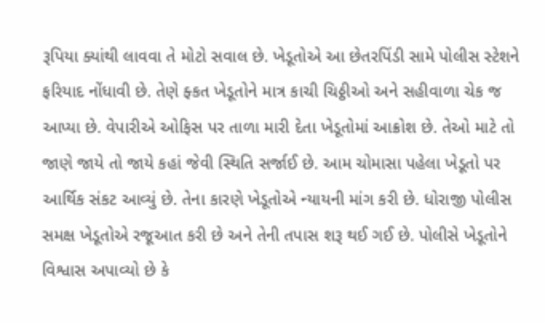રૂપિયા ક્યાંથી લાવવા તે મોટો સવાલ છે. ખેડૂતોએ આ છેતરપિંડી સામે પોલીસ સ્ટેશને ફરિયાદ નોંધાવી છે. તેણે ફ્કત ખેડૂતોને માત્ર કાચી ચિઠ્ઠીઓ અને સહીવાળા ચેક જ આપ્યા છે. વેપારીએ ઓફિસ પર તાળા મારી દેતા ખેડૂતોમાં આક્રોશ છે. તેઓ માટે તો જાણે જાયે તો જાયે કહાં જેવી સ્થિતિ સર્જાઈ છે. આમ ચોમાસા પહેલા ખેડૂતો પર આર્થિક સંકટ આવ્યું છે. તેના કારણે ખેડૂતોએ ન્યાયની માંગ કરી છે. ધોરાજી પોલીસ સમક્ષ ખેડૂતોએ રજૂઆત કરી છે અને તેની તપાસ શરૂ થઈ ગઈ છે. પોલીસે ખેડૂતોને વિશ્વાસ અપાવ્યો છે કે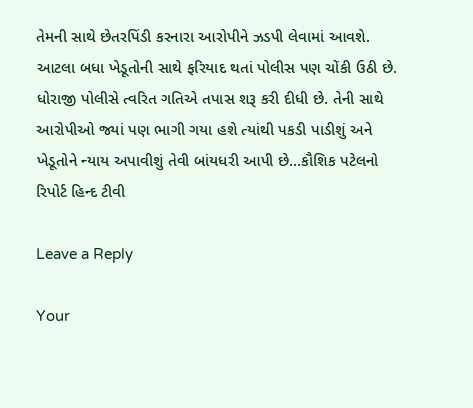તેમની સાથે છેતરપિંડી કરનારા આરોપીને ઝડપી લેવામાં આવશે. આટલા બધા ખેડૂતોની સાથે ફરિયાદ થતાં પોલીસ પણ ચોંકી ઉઠી છે. ધોરાજી પોલીસે ત્વરિત ગતિએ તપાસ શરૂ કરી દીધી છે. તેની સાથે આરોપીઓ જ્યાં પણ ભાગી ગયા હશે ત્યાંથી પકડી પાડીશું અને ખેડૂતોને ન્યાય અપાવીશું તેવી બાંયધરી આપી છે…કૌશિક પટેલનો રિપોર્ટ હિન્દ ટીવી

Leave a Reply

Your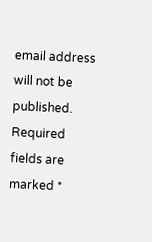email address will not be published. Required fields are marked *